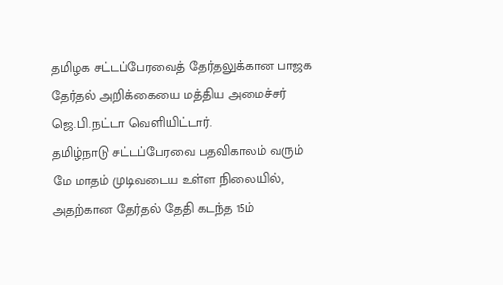தமிழக சட்டப்பேரவைத் தேர்தலுக்கான பாஜக தேர்தல் அறிக்கையை மத்திய அமைச்சர் ஜெ.பி.நட்டா வெளியிட்டார்.
தமிழ்நாடு சட்டப்பேரவை பதவிகாலம் வரும் மே மாதம் முடிவடைய உள்ள நிலையில், அதற்கான தேர்தல் தேதி கடந்த 15ம்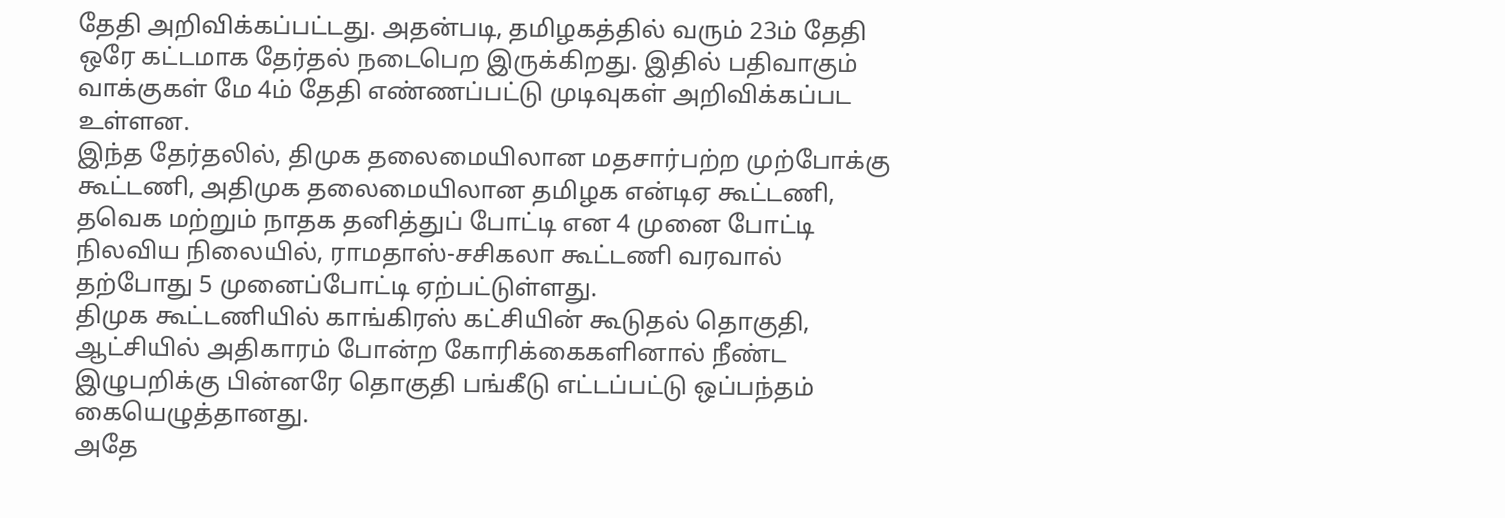தேதி அறிவிக்கப்பட்டது. அதன்படி, தமிழகத்தில் வரும் 23ம் தேதி ஒரே கட்டமாக தேர்தல் நடைபெற இருக்கிறது. இதில் பதிவாகும் வாக்குகள் மே 4ம் தேதி எண்ணப்பட்டு முடிவுகள் அறிவிக்கப்பட உள்ளன.
இந்த தேர்தலில், திமுக தலைமையிலான மதசார்பற்ற முற்போக்கு கூட்டணி, அதிமுக தலைமையிலான தமிழக என்டிஏ கூட்டணி, தவெக மற்றும் நாதக தனித்துப் போட்டி என 4 முனை போட்டி நிலவிய நிலையில், ராமதாஸ்-சசிகலா கூட்டணி வரவால் தற்போது 5 முனைப்போட்டி ஏற்பட்டுள்ளது.
திமுக கூட்டணியில் காங்கிரஸ் கட்சியின் கூடுதல் தொகுதி, ஆட்சியில் அதிகாரம் போன்ற கோரிக்கைகளினால் நீண்ட இழுபறிக்கு பின்னரே தொகுதி பங்கீடு எட்டப்பட்டு ஒப்பந்தம் கையெழுத்தானது.
அதே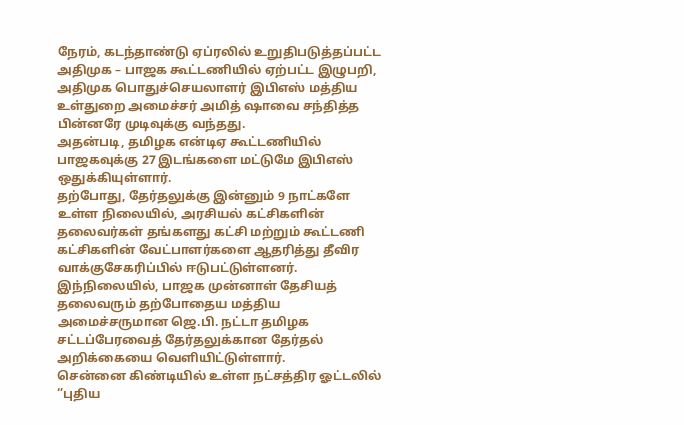நேரம், கடந்தாண்டு ஏப்ரலில் உறுதிபடுத்தப்பட்ட அதிமுக – பாஜக கூட்டணியில் ஏற்பட்ட இழுபறி, அதிமுக பொதுச்செயலாளர் இபிஎஸ் மத்திய உள்துறை அமைச்சர் அமித் ஷாவை சந்தித்த பின்னரே முடிவுக்கு வந்தது.
அதன்படி, தமிழக என்டிஏ கூட்டணியில் பாஜகவுக்கு 27 இடங்களை மட்டுமே இபிஎஸ் ஒதுக்கியுள்ளார்.
தற்போது, தேர்தலுக்கு இன்னும் 9 நாட்களே உள்ள நிலையில், அரசியல் கட்சிகளின் தலைவர்கள் தங்களது கட்சி மற்றும் கூட்டணி கட்சிகளின் வேட்பாளர்களை ஆதரித்து தீவிர வாக்குசேகரிப்பில் ஈடுபட்டுள்ளனர்.
இந்நிலையில், பாஜக முன்னாள் தேசியத் தலைவரும் தற்போதைய மத்திய அமைச்சருமான ஜெ.பி. நட்டா தமிழக சட்டப்பேரவைத் தேர்தலுக்கான தேர்தல் அறிக்கையை வெளியிட்டுள்ளார்.
சென்னை கிண்டியில் உள்ள நட்சத்திர ஓட்டலில் ‘’புதிய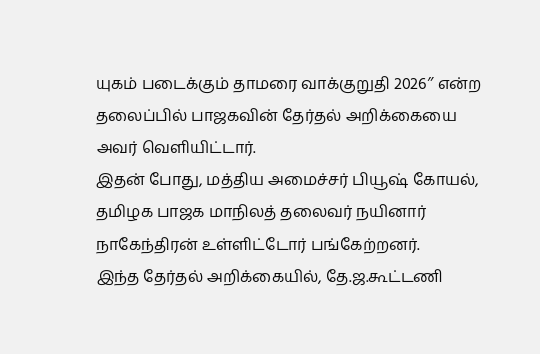யுகம் படைக்கும் தாமரை வாக்குறுதி 2026″ என்ற தலைப்பில் பாஜகவின் தேர்தல் அறிக்கையை அவர் வெளியிட்டார்.
இதன் போது, மத்திய அமைச்சர் பியூஷ் கோயல், தமிழக பாஜக மாநிலத் தலைவர் நயினார் நாகேந்திரன் உள்ளிட்டோர் பங்கேற்றனர்.
இந்த தேர்தல் அறிக்கையில், தே.ஜ.கூட்டணி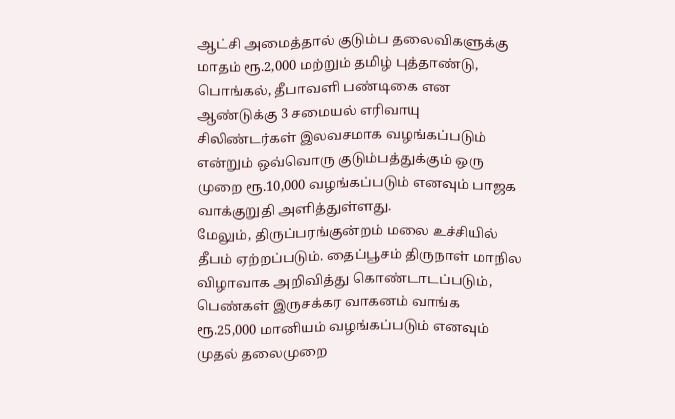ஆட்சி அமைத்தால் குடும்ப தலைவிகளுக்கு மாதம் ரூ.2,000 மற்றும் தமிழ் புத்தாண்டு, பொங்கல், தீபாவளி பண்டிகை என ஆண்டுக்கு 3 சமையல் எரிவாயு சிலிண்டர்கள் இலவசமாக வழங்கப்படும் என்றும் ஒவ்வொரு குடும்பத்துக்கும் ஒரு முறை ரூ.10,000 வழங்கப்படும் எனவும் பாஜக வாக்குறுதி அளித்துள்ளது.
மேலும், திருப்பரங்குன்றம் மலை உச்சியில் தீபம் ஏற்றப்படும். தைப்பூசம் திருநாள் மாநில விழாவாக அறிவித்து கொண்டாடப்படும், பெண்கள் இருசக்கர வாகனம் வாங்க ரூ.25,000 மானியம் வழங்கப்படும் எனவும் முதல் தலைமுறை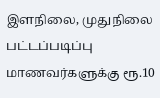இளநிலை, முதுநிலை பட்டப்படிப்பு மாணவர்களுக்கு ரூ.10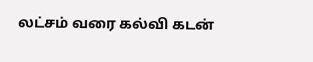லட்சம் வரை கல்வி கடன்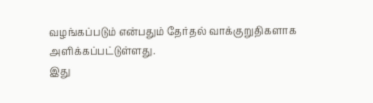வழங்கப்படும் என்பதும் தேர்தல் வாக்குறுதிகளாக அளிக்கப்பட்டுள்ளது.
இது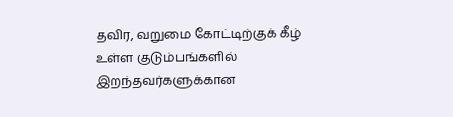தவிர, வறுமை கோட்டிற்குக் கீழ் உள்ள குடும்பங்களில் இறந்தவர்களுக்கான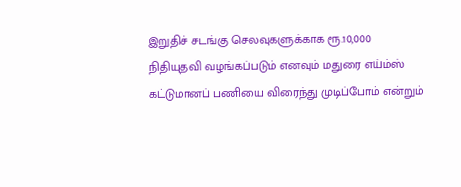இறுதிச் சடங்கு செலவுகளுக்காக ரூ.10,000 நிதியுதவி வழங்கப்படும் எனவும் மதுரை எய்ம்ஸ் கட்டுமானப் பணியை விரைந்து முடிப்போம் என்றும்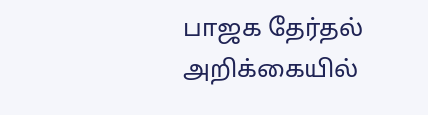பாஜக தேர்தல் அறிக்கையில்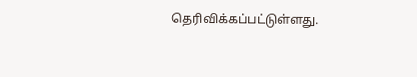தெரிவிக்கப்பட்டுள்ளது.